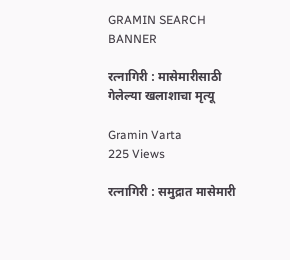GRAMIN SEARCH BANNER

रत्नागिरी : मासेमारीसाठी गेलेल्या खलाशाचा मृत्यू

Gramin Varta
225 Views

रत्नागिरी : समुद्रात मासेमारी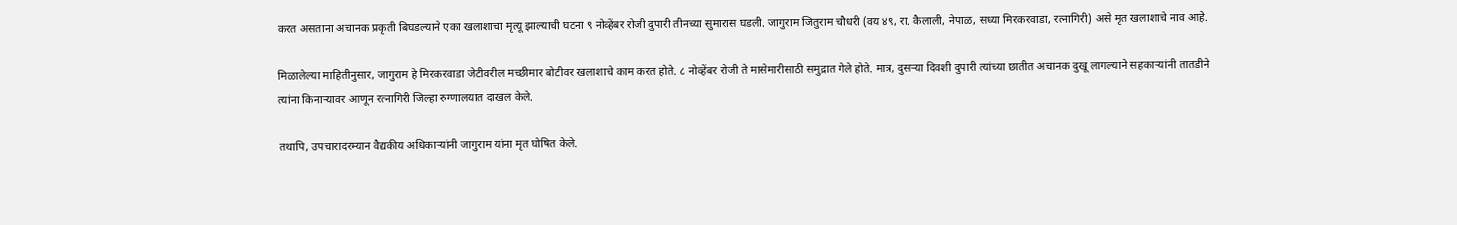करत असताना अचानक प्रकृती बिघडल्याने एका खलाशाचा मृत्यू झाल्याची घटना ९ नोव्हेंबर रोजी दुपारी तीनच्या सुमारास घडली. जागुराम जितुराम चौधरी (वय ४९, रा. कैलाली, नेपाळ, सध्या मिरकरवाडा, रत्नागिरी) असे मृत खलाशाचे नाव आहे.

मिळालेल्या माहितीनुसार, जागुराम हे मिरकरवाडा जेटीवरील मच्छीमार बोटीवर खलाशाचे काम करत होते. ८ नोव्हेंबर रोजी ते मासेमारीसाठी समुद्रात गेले होते. मात्र, दुसऱ्या दिवशी दुपारी त्यांच्या छातीत अचानक दुखू लागल्याने सहकाऱ्यांनी तातडीने त्यांना किनाऱ्यावर आणून रत्नागिरी जिल्हा रुग्णालयात दाखल केले.

तथापि, उपचारादरम्यान वैद्यकीय अधिकाऱ्यांनी जागुराम यांना मृत घोषित केले.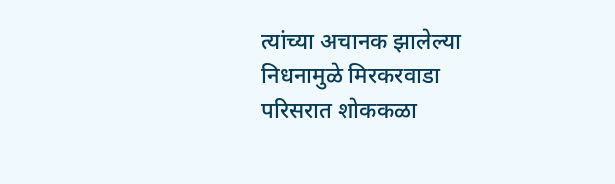त्यांच्या अचानक झालेल्या निधनामुळे मिरकरवाडा परिसरात शोककळा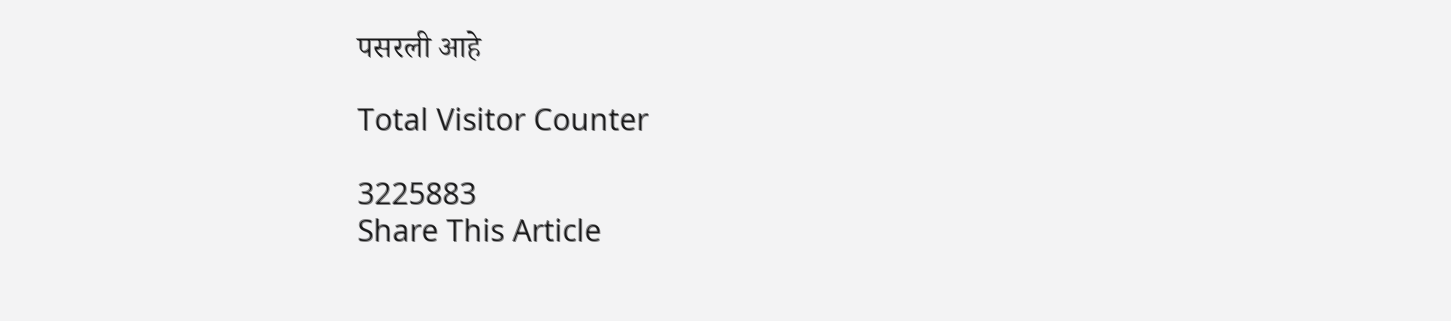पसरली आहे

Total Visitor Counter

3225883
Share This Article